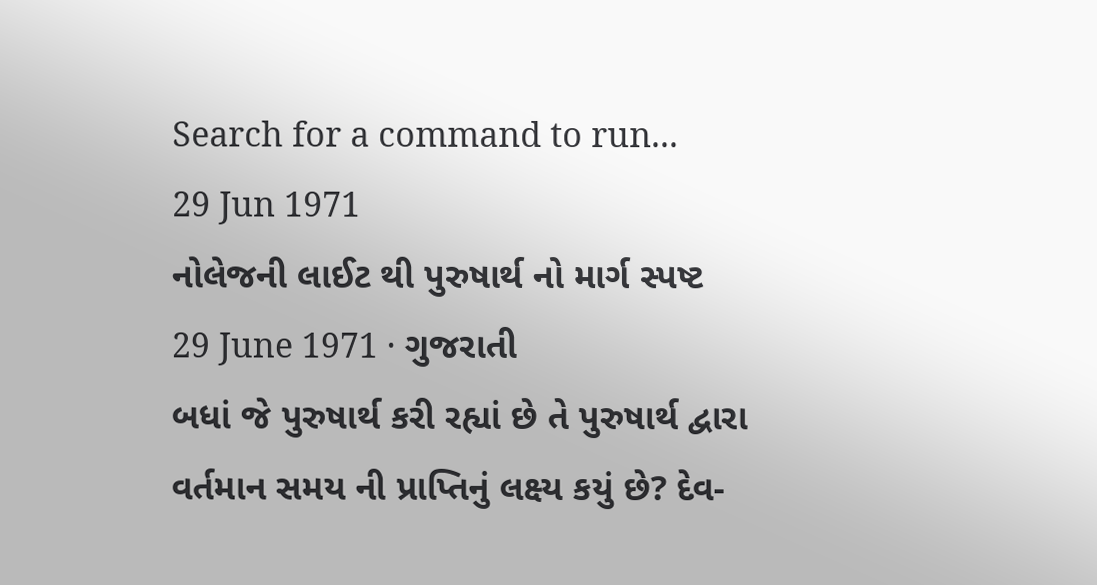Search for a command to run...
29 Jun 1971
નોલેજની લાઈટ થી પુરુષાર્થ નો માર્ગ સ્પષ્ટ
29 June 1971 · ગુજરાતી
બધાં જે પુરુષાર્થ કરી રહ્યાં છે તે પુરુષાર્થ દ્વારા વર્તમાન સમય ની પ્રાપ્તિનું લક્ષ્ય કયું છે? દેવ-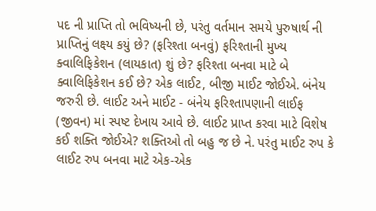પદ ની પ્રાપ્તિ તો ભવિષ્યની છે, પરંતુ વર્તમાન સમયે પુરુષાર્થ ની પ્રાપ્તિનું લક્ષ્ય કયું છે? (ફરિશ્તા બનવું) ફરિશ્તાની મુખ્ય ક્વાલિફિકેશન (લાયકાત) શું છે? ફરિશ્તા બનવા માટે બે ક્વાલિફિકેશન કઈ છે? એક લાઈટ, બીજી માઈટ જોઈએ. બંનેય જરુરી છે. લાઈટ અને માઈટ - બંનેય ફરિશ્તાપણાની લાઈફ (જીવન) માં સ્પષ્ટ દેખાય આવે છે. લાઈટ પ્રાપ્ત કરવા માટે વિશેષ કઈ શક્તિ જોઈએ? શક્તિઓ તો બહુ જ છે ને. પરંતુ માઈટ રુપ કે લાઈટ રુપ બનવા માટે એક-એક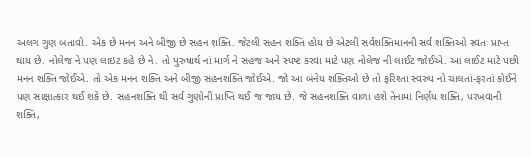અલગ ગુણ બતાવો. એક છે મનન અને બીજી છે સહન શક્તિ. જેટલી સહન શક્તિ હોય છે એટલી સર્વશક્તિમાનની સર્વ શક્તિઓ સ્વતઃ પ્રાપ્ત થાય છે. નોલેજ ને પણ લાઇટ કહે છે ને. તો પુરુષાર્થ નાં માર્ગ ને સહજ અને સ્પષ્ટ કરવા માટે પણ નોલેજ ની લાઈટ જોઈએ. આ લાઈટ માટે પછી મનન શક્તિ જોઈએ. તો એક મનન શક્તિ અને બીજી સહનશક્તિ જોઈએ. જો આ બંનેય શક્તિઓ છે તો ફરિશ્તા સ્વરુપ નો ચાલતાં-ફરતાં કોઈને પણ સાક્ષાત્કાર થઈ શકે છે. સહનશક્તિ થી સર્વ ગુણોની પ્રાપ્તિ થઈ જ જાય છે. જે સહનશક્તિ વાળા હશે તેનામાં નિર્ણય શક્તિ, પરખવાની શક્તિ,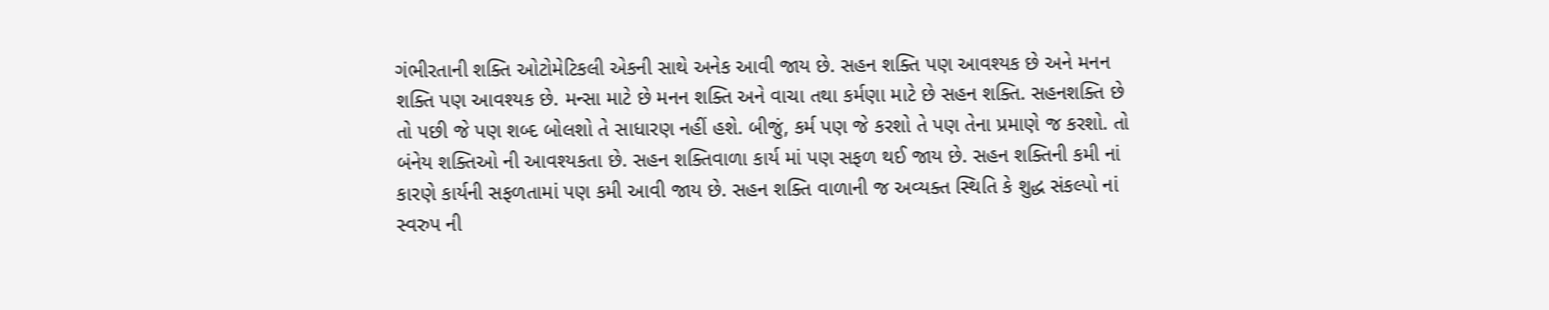ગંભીરતાની શક્તિ ઓટોમેટિકલી એકની સાથે અનેક આવી જાય છે. સહન શક્તિ પણ આવશ્યક છે અને મનન શક્તિ પણ આવશ્યક છે. મન્સા માટે છે મનન શક્તિ અને વાચા તથા કર્મણા માટે છે સહન શક્તિ. સહનશક્તિ છે તો પછી જે પણ શબ્દ બોલશો તે સાધારણ નહીં હશે. બીજું, કર્મ પણ જે કરશો તે પણ તેના પ્રમાણે જ કરશો. તો બંનેય શક્તિઓ ની આવશ્યકતા છે. સહન શક્તિવાળા કાર્ય માં પણ સફળ થઈ જાય છે. સહન શક્તિની કમી નાં કારણે કાર્યની સફળતામાં પણ કમી આવી જાય છે. સહન શક્તિ વાળાની જ અવ્યક્ત સ્થિતિ કે શુદ્ધ સંકલ્પો નાં સ્વરુપ ની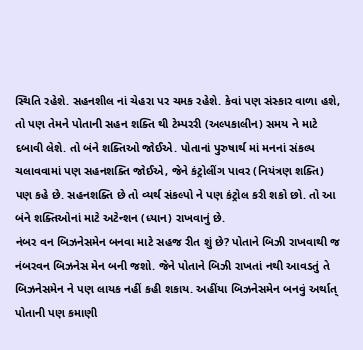સ્થિતિ રહેશે. સહનશીલ નાં ચેહરા પર ચમક રહેશે. કેવાં પણ સંસ્કાર વાળા હશે, તો પણ તેમને પોતાની સહન શક્તિ થી ટેમ્પરરી (અલ્પકાલીન) સમય ને માટે દબાવી લેશે. તો બંને શક્તિઓ જોઈએ. પોતાનાં પુરુષાર્થ માં મનનાં સંકલ્પ ચલાવવામાં પણ સહનશક્તિ જોઈએ, જેને કંટ્રોલીંગ પાવર (નિયંત્રણ શક્તિ) પણ કહે છે. સહનશક્તિ છે તો વ્યર્થ સંકલ્પો ને પણ કંટ્રોલ કરી શકો છો. તો આ બંને શક્તિઓનાં માટે અટેન્શન (ધ્યાન) રાખવાનું છે.
નંબર વન બિઝનેસમેન બનવા માટે સહજ રીત શું છે? પોતાને બિઝી રાખવાથી જ નંબરવન બિઝનેસ મેન બની જશો. જેને પોતાને બિઝી રાખતાં નથી આવડતું તે બિઝનેસમેન ને પણ લાયક નહીં કહી શકાય. અહીંયા બિઝનેસમેન બનવું અર્થાત્ પોતાની પણ કમાણી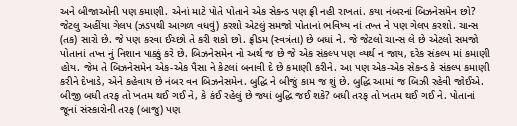અને બીજાઓની પણ કમાણી. એનાં માટે પોતે પોતાને એક સેકન્ડ પણ ફ્રી નહી રાખતાં. કયા નંબરનાં બિઝનેસમેન છો? જેટલુ અહીંયા ગેલપ (ઝડપથી આગળ વધવું) કરશો એટલું સમજો પોતાનાં ભવિષ્ય નાં તખ્ત ને પણ ગેલપ કરશો. ચાન્સ (તક) સારો છે. જે પણ કરવા ઈચ્છો તે કરી શકો છો. ફ્રીડમ (સ્વત્રંતા) છે બધાં ને. જે જેટલો ચાન્સ લે છે એટલો સમજો પોતાનાં તખ્ત નું નિશાન પાક્કું કરે છે. બિઝનેસમેન નો અર્થ જ છે જે એક સંકલ્પ પણ વ્યર્થ ન જાય, દરેક સંકલ્પ માં કમાણી હોય. જેમ તે બિઝનેસમેન એક-એક પૈસા ને કેટલાં બનાવી દે છે કમાણી કરીને. આ પણ એક-એક સેકન્ડ કે સંકલ્પ કમાણી કરીને દેખાડે, એને કહેવાય છે નંબર વન બિઝનેસમેન. બુદ્ધિ ને બીજું કામ જ શું છે. બુદ્ધિ આમાં જ બિઝી રહેવી જોઈએ. બીજી બધી તરફ તો ખતમ થઈ ગઈ ને, કે કંઈ રહેલું છે જ્યાં બુદ્ધિ જઈ શકે? બધી તરફ તો ખતમ થઈ ગઈ ને. પોતાનાં જૂનાં સંસ્કારોની તરફ (બાજુ) પણ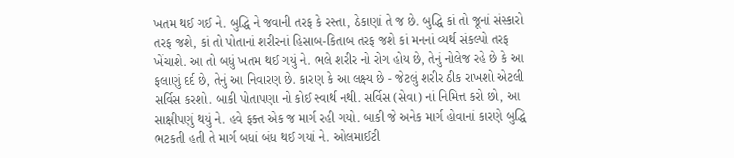ખતમ થઈ ગઈ ને. બુદ્ધિ ને જવાની તરફ કે રસ્તા, ઠેકાણાં તે જ છે. બુદ્ધિ કાં તો જૂનાં સંસ્કારો તરફ જશે, કાં તો પોતાનાં શરીરનાં હિસાબ-કિતાબ તરફ જશે કાં મનનાં વ્યર્થ સંકલ્પો તરફ ખેંચાશે. આ તો બધું ખતમ થઈ ગયું ને. ભલે શરીર નો રોગ હોય છે, તેનું નોલેજ રહે છે કે આ ફલાણું દર્દ છે, તેનું આ નિવારણ છે. કારણ કે આ લક્ષ્ય છે - જેટલું શરીર ઠીક રાખશો એટલી સર્વિસ કરશો. બાકી પોતાપણા નો કોઈ સ્વાર્થ નથી. સર્વિસ (સેવા) નાં નિમિત્ત કરો છો, આ સાક્ષીપણું થયું ને. હવે ફક્ત એક જ માર્ગ રહી ગયો. બાકી જે અનેક માર્ગ હોવાનાં કારણે બુદ્ધિ ભટકતી હતી તે માર્ગ બધાં બંધ થઈ ગયાં ને. ઓલમાઈટી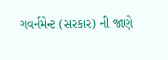ગવર્નમેન્ટ (સરકાર) ની જાણે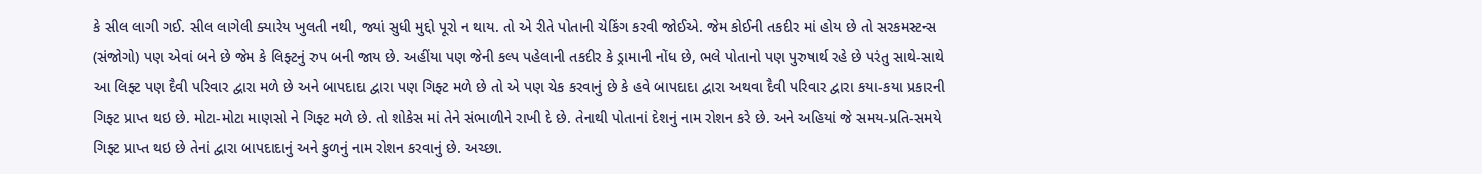કે સીલ લાગી ગઈ. સીલ લાગેલી ક્યારેય ખુલતી નથી, જ્યાં સુધી મુદ્દો પૂરો ન થાય. તો એ રીતે પોતાની ચેકિંગ કરવી જોઈએ. જેમ કોઈની તકદીર માં હોય છે તો સરકમસ્ટન્સ (સંજોગો) પણ એવાં બને છે જેમ કે લિફ્ટનું રુપ બની જાય છે. અહીંયા પણ જેની કલ્પ પહેલાની તકદીર કે ડ્રામાની નોંધ છે, ભલે પોતાનો પણ પુરુષાર્થ રહે છે પરંતુ સાથે-સાથે આ લિફ્ટ પણ દૈવી પરિવાર દ્વારા મળે છે અને બાપદાદા દ્વારા પણ ગિફ્ટ મળે છે તો એ પણ ચેક કરવાનું છે કે હવે બાપદાદા દ્વારા અથવા દૈવી પરિવાર દ્વારા કયા-કયા પ્રકારની ગિફ્ટ પ્રાપ્ત થઇ છે. મોટા-મોટા માણસો ને ગિફ્ટ મળે છે. તો શોકેસ માં તેને સંભાળીને રાખી દે છે. તેનાથી પોતાનાં દેશનું નામ રોશન કરે છે. અને અહિયાં જે સમય-પ્રતિ-સમયે ગિફ્ટ પ્રાપ્ત થઇ છે તેનાં દ્વારા બાપદાદાનું અને કુળનું નામ રોશન કરવાનું છે. અચ્છા.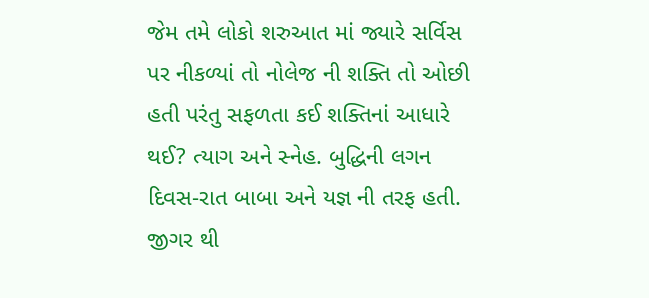જેમ તમે લોકો શરુઆત માં જ્યારે સર્વિસ પર નીકળ્યાં તો નોલેજ ની શક્તિ તો ઓછી હતી પરંતુ સફળતા કઈ શક્તિનાં આધારે થઈ? ત્યાગ અને સ્નેહ. બુદ્ધિની લગન દિવસ-રાત બાબા અને યજ્ઞ ની તરફ હતી. જીગર થી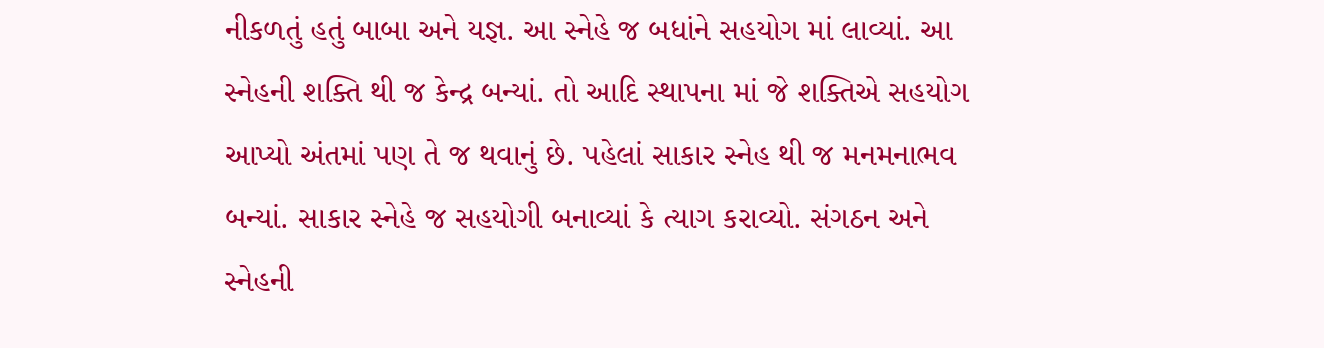નીકળતું હતું બાબા અને યજ્ઞ. આ સ્નેહે જ બધાંને સહયોગ માં લાવ્યાં. આ સ્નેહની શક્તિ થી જ કેન્દ્ર બન્યાં. તો આદિ સ્થાપના માં જે શક્તિએ સહયોગ આપ્યો અંતમાં પણ તે જ થવાનું છે. પહેલાં સાકાર સ્નેહ થી જ મનમનાભવ બન્યાં. સાકાર સ્નેહે જ સહયોગી બનાવ્યાં કે ત્યાગ કરાવ્યો. સંગઠન અને સ્નેહની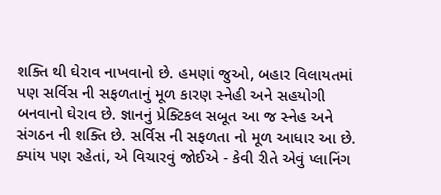શક્તિ થી ઘેરાવ નાખવાનો છે. હમણાં જુઓ, બહાર વિલાયતમાં પણ સર્વિસ ની સફળતાનું મૂળ કારણ સ્નેહી અને સહયોગી બનવાનો ઘેરાવ છે. જ્ઞાનનું પ્રેક્ટિકલ સબૂત આ જ સ્નેહ અને સંગઠન ની શક્તિ છે. સર્વિસ ની સફળતા નો મૂળ આધાર આ છે. ક્યાંય પણ રહેતાં, એ વિચારવું જોઈએ - કેવી રીતે એવું પ્લાનિંગ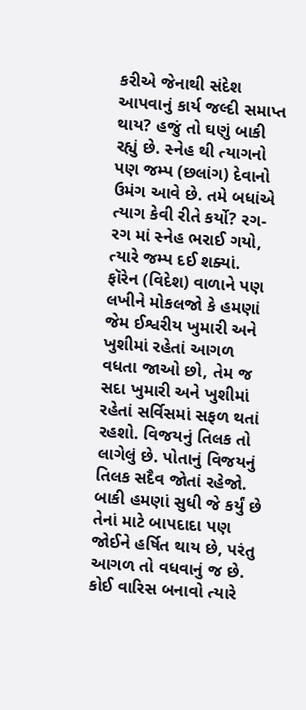કરીએ જેનાથી સંદેશ આપવાનું કાર્ય જલ્દી સમાપ્ત થાય? હજું તો ઘણું બાકી રહ્યું છે. સ્નેહ થી ત્યાગનો પણ જમ્પ (છલાંગ) દેવાનો ઉમંગ આવે છે. તમે બધાંએ ત્યાગ કેવી રીતે કર્યો? રગ-રગ માં સ્નેહ ભરાઈ ગયો, ત્યારે જમ્પ દઈ શક્યાં.
ફૉરેન (વિદેશ) વાળાને પણ લખીને મોકલજો કે હમણાં જેમ ઈશ્વરીય ખુમારી અને ખુશીમાં રહેતાં આગળ વધતા જાઓ છો, તેમ જ સદા ખુમારી અને ખુશીમાં રહેતાં સર્વિસમાં સફળ થતાં રહશો. વિજયનું તિલક તો લાગેલું છે. પોતાનું વિજયનું તિલક સદૈવ જોતાં રહેજો. બાકી હમણાં સુધી જે કર્યું છે તેનાં માટે બાપદાદા પણ જોઈને હર્ષિત થાય છે, પરંતુ આગળ તો વધવાનું જ છે. કોઈ વારિસ બનાવો ત્યારે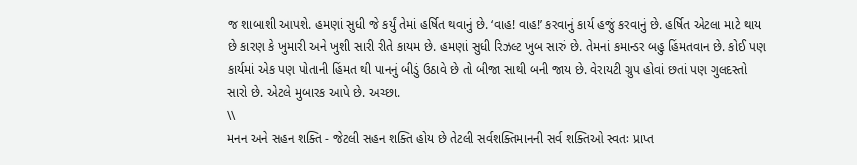જ શાબાશી આપશે. હમણાં સુધી જે કર્યું તેમાં હર્ષિત થવાનું છે. ‘વાહ! વાહ!’ કરવાનું કાર્ય હજું કરવાનું છે. હર્ષિત એટલા માટે થાય છે કારણ કે ખુમારી અને ખુશી સારી રીતે કાયમ છે. હમણાં સુધી રિઝલ્ટ ખુબ સારું છે. તેમનાં કમાન્ડર બહુ હિંમતવાન છે. કોઈ પણ કાર્યમાં એક પણ પોતાની હિંમત થી પાનનું બીડું ઉઠાવે છે તો બીજા સાથી બની જાય છે. વેરાયટી ગ્રુપ હોવાં છતાં પણ ગુલદસ્તો સારો છે. એટલે મુબારક આપે છે. અચ્છા.
\\
મનન અને સહન શક્તિ - જેટલી સહન શક્તિ હોય છે તેટલી સર્વશક્તિમાનની સર્વ શક્તિઓ સ્વતઃ પ્રાપ્ત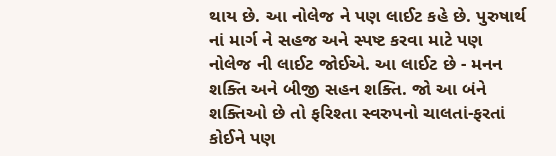થાય છે. આ નોલેજ ને પણ લાઈટ કહે છે. પુરુષાર્થ નાં માર્ગ ને સહજ અને સ્પષ્ટ કરવા માટે પણ નોલેજ ની લાઈટ જોઈએ. આ લાઈટ છે - મનન શક્તિ અને બીજી સહન શક્તિ. જો આ બંને શક્તિઓ છે તો ફરિશ્તા સ્વરુપનો ચાલતાં-ફરતાં કોઈને પણ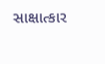સાક્ષાત્કાર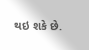થઇ શકે છે.